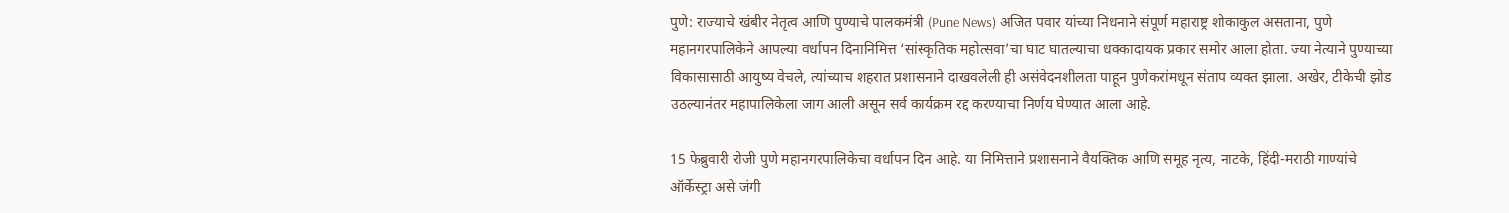पुणे: राज्याचे खंबीर नेतृत्व आणि पुण्याचे पालकमंत्री (Pune News) अजित पवार यांच्या निधनाने संपूर्ण महाराष्ट्र शोकाकुल असताना, पुणे महानगरपालिकेने आपल्या वर्धापन दिनानिमित्त ‘सांस्कृतिक महोत्सवा’चा घाट घातल्याचा धक्कादायक प्रकार समोर आला होता. ज्या नेत्याने पुण्याच्या विकासासाठी आयुष्य वेचले, त्यांच्याच शहरात प्रशासनाने दाखवलेली ही असंवेदनशीलता पाहून पुणेकरांमधून संताप व्यक्त झाला. अखेर, टीकेची झोड उठल्यानंतर महापालिकेला जाग आली असून सर्व कार्यक्रम रद्द करण्याचा निर्णय घेण्यात आला आहे.

15 फेब्रुवारी रोजी पुणे महानगरपालिकेचा वर्धापन दिन आहे. या निमित्ताने प्रशासनाने वैयक्तिक आणि समूह नृत्य, नाटके, हिंदी-मराठी गाण्यांचे ऑर्केस्ट्रा असे जंगी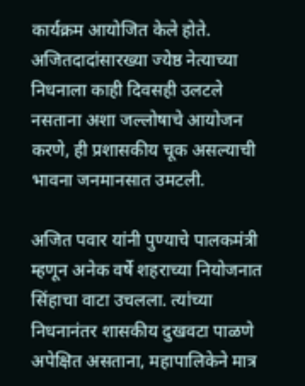कार्यक्रम आयोजित केले होते. अजितदादांसारख्या ज्येष्ठ नेत्याच्या निधनाला काही दिवसही उलटले नसताना अशा जल्लोषाचे आयोजन करणे, ही प्रशासकीय चूक असल्याची भावना जनमानसात उमटली.

अजित पवार यांनी पुण्याचे पालकमंत्री म्हणून अनेक वर्षे शहराच्या नियोजनात सिंहाचा वाटा उचलला. त्यांच्या निधनानंतर शासकीय दुखवटा पाळणे अपेक्षित असताना, महापालिकेने मात्र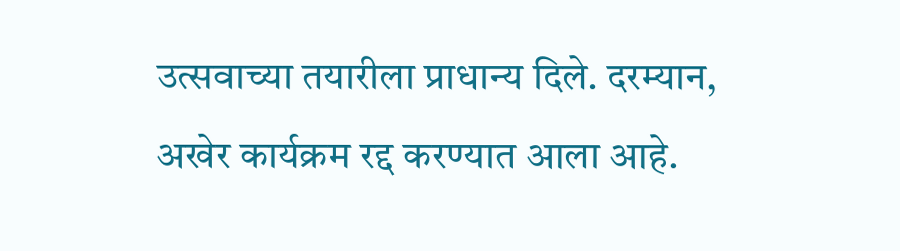उत्सवाच्या तयारीला प्राधान्य दिले. दरम्यान, अखेर कार्यक्रम रद्द करण्यात आला आहे.